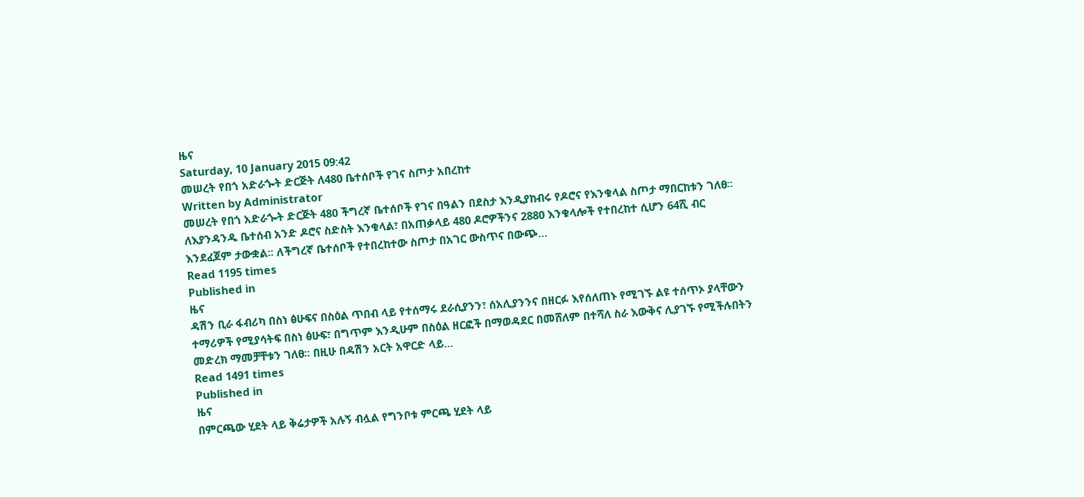ዜና
Saturday, 10 January 2015 09:42
መሠረት የበጎ አድራጐት ድርጅት ለ480 ቤተሰቦች የገና ስጦታ አበረከተ
Written by Administrator
መሠረት የበጎ አድራጐት ድርጅት 480 ችግረኛ ቤተሰቦች የገና በዓልን በደስታ እንዲያከብሩ የዶሮና የእንቁላል ስጦታ ማበርከቱን ገለፀ፡፡ ለእያንዳንዱ ቤተሰብ አንድ ዶሮና ስድስት እንቁላል፣ በአጠቃላይ 480 ዶሮዎችንና 2880 እንቁላሎች የተበረከተ ሲሆን 64ሺ ብር እንደፈጀም ታውቋል፡፡ ለችግረኛ ቤተሰቦች የተበረከተው ስጦታ በአገር ውስጥና በውጭ…
Read 1195 times
Published in
ዜና
ዳሽን ቢራ ፋብሪካ በስነ ፅሁፍና በስዕል ጥበብ ላይ የተሰማሩ ደራሲያንን፣ ሰአሊያንንና በዘርፉ እየሰለጠኑ የሚገኙ ልዩ ተሰጥኦ ያላቸውን ተማሪዎች የሚያሳትፍ በስነ ፅሁፍ፣ በግጥም እንዲሁም በስዕል ዘርፎች በማወዳደር በመሸለም በተሻለ ስራ እውቅና ሊያገኙ የሚችሉበትን መድረክ ማመቻቸቱን ገለፀ፡፡ በዚሁ በዳሽን አርት አዋርድ ላይ…
Read 1491 times
Published in
ዜና
በምርጫው ሂደት ላይ ቅሬታዎች አሉኝ ብሏል የግንቦቱ ምርጫ ሂደት ላይ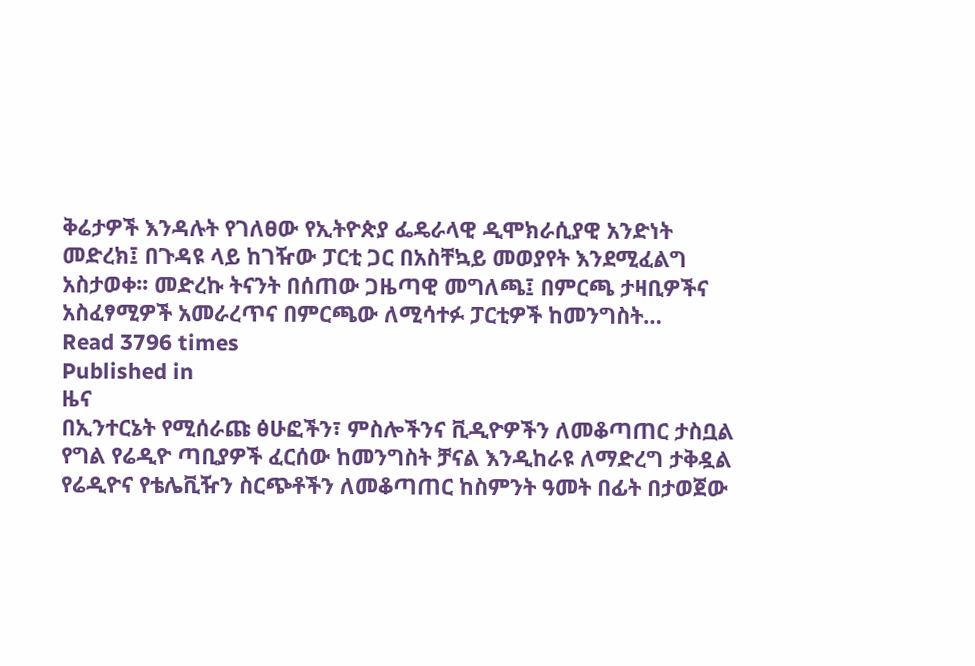ቅሬታዎች እንዳሉት የገለፀው የኢትዮጵያ ፌዴራላዊ ዲሞክራሲያዊ አንድነት መድረክ፤ በጉዳዩ ላይ ከገዥው ፓርቲ ጋር በአስቸኳይ መወያየት እንደሚፈልግ አስታወቀ፡፡ መድረኩ ትናንት በሰጠው ጋዜጣዊ መግለጫ፤ በምርጫ ታዛቢዎችና አስፈፃሚዎች አመራረጥና በምርጫው ለሚሳተፉ ፓርቲዎች ከመንግስት…
Read 3796 times
Published in
ዜና
በኢንተርኔት የሚሰራጩ ፅሁፎችን፣ ምስሎችንና ቪዲዮዎችን ለመቆጣጠር ታስቧል የግል የሬዲዮ ጣቢያዎች ፈርሰው ከመንግስት ቻናል እንዲከራዩ ለማድረግ ታቅዷል የሬዲዮና የቴሌቪዥን ስርጭቶችን ለመቆጣጠር ከስምንት ዓመት በፊት በታወጀው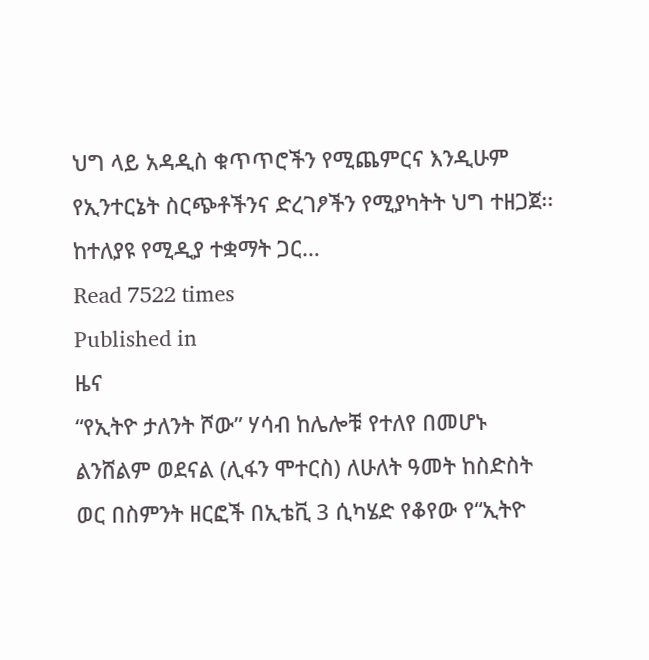ህግ ላይ አዳዲስ ቁጥጥሮችን የሚጨምርና እንዲሁም የኢንተርኔት ስርጭቶችንና ድረገፆችን የሚያካትት ህግ ተዘጋጀ፡፡ ከተለያዩ የሚዲያ ተቋማት ጋር…
Read 7522 times
Published in
ዜና
“የኢትዮ ታለንት ሾው” ሃሳብ ከሌሎቹ የተለየ በመሆኑ ልንሸልም ወደናል (ሊፋን ሞተርስ) ለሁለት ዓመት ከስድስት ወር በስምንት ዘርፎች በኢቴቪ 3 ሲካሄድ የቆየው የ“ኢትዮ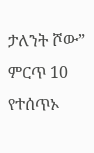ታለንት ሾው” ምርጥ 10 የተሰጥኦ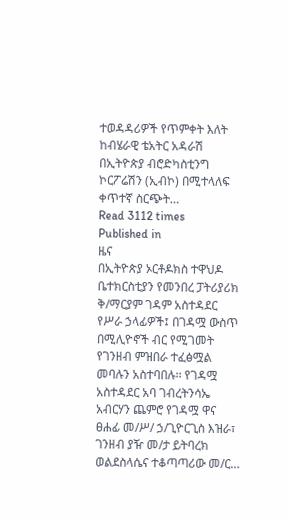ተወዳዳሪዎች የጥምቀት እለት ከብሄራዊ ቴአትር አዳራሽ በኢትዮጵያ ብሮድካስቲንግ ኮርፖሬሽን (ኢብኮ) በሚተላለፍ ቀጥተኛ ስርጭት…
Read 3112 times
Published in
ዜና
በኢትዮጵያ ኦርቶዶክስ ተዋህዶ ቤተክርስቲያን የመንበረ ፓትሪያሪክ ቅ/ማርያም ገዳም አስተዳደር የሥራ ኃላፊዎች፤ በገዳሟ ውስጥ በሚሊዮኖች ብር የሚገመት የገንዘብ ምዝበራ ተፈፅሟል መባሉን አስተባበሉ፡፡ የገዳሟ አስተዳደር አባ ገብረትንሳኤ አብርሃን ጨምሮ የገዳሟ ዋና ፀሐፊ መ/ሥ/ ኃ/ጊዮርጊስ እዝራ፣ ገንዘብ ያዥ መ/ታ ይትባረክ ወልደስላሴና ተቆጣጣሪው መ/ር…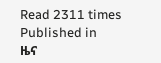Read 2311 times
Published in
ዜና